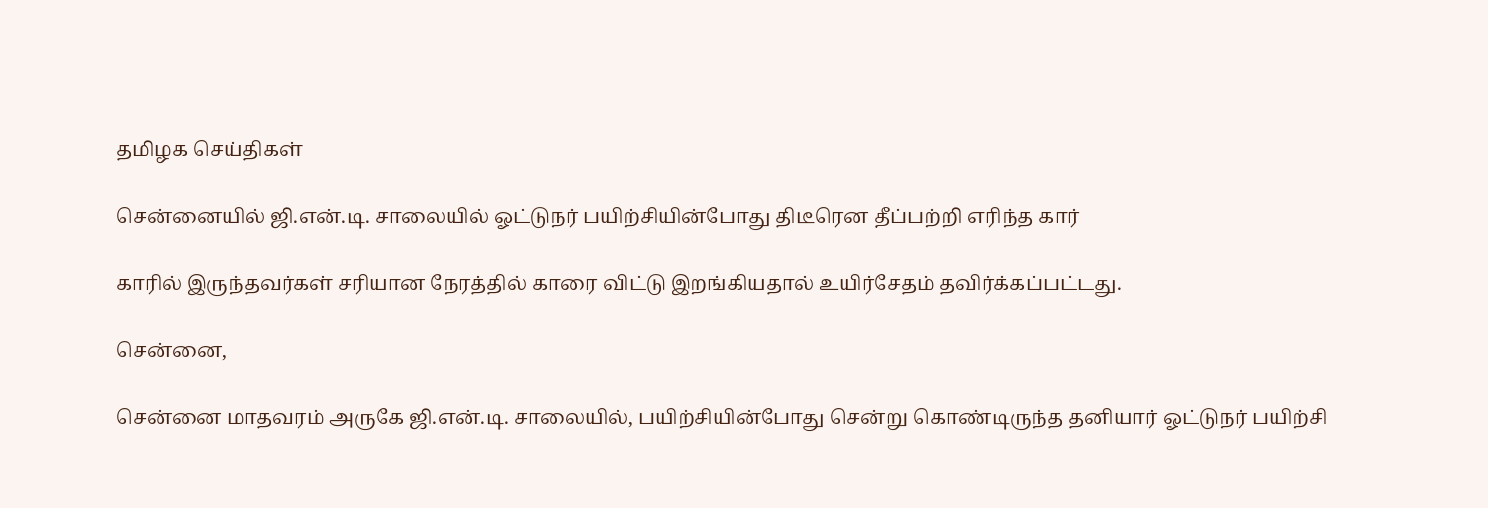தமிழக செய்திகள்

சென்னையில் ஜி.என்.டி. சாலையில் ஓட்டுநர் பயிற்சியின்போது திடீரென தீப்பற்றி எரிந்த கார்

காரில் இருந்தவர்கள் சரியான நேரத்தில் காரை விட்டு இறங்கியதால் உயிர்சேதம் தவிர்க்கப்பட்டது.

சென்னை,

சென்னை மாதவரம் அருகே ஜி.என்.டி. சாலையில், பயிற்சியின்போது சென்று கொண்டிருந்த தனியார் ஓட்டுநர் பயிற்சி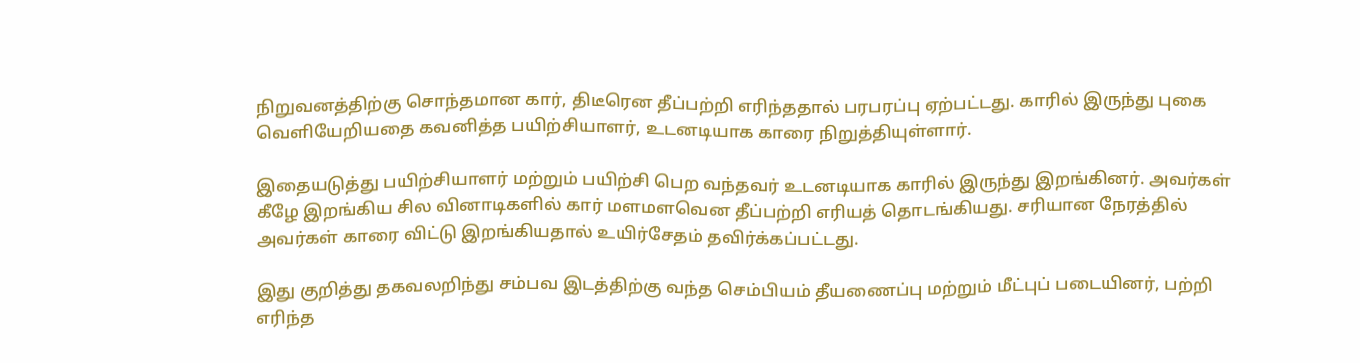நிறுவனத்திற்கு சொந்தமான கார், திடீரென தீப்பற்றி எரிந்ததால் பரபரப்பு ஏற்பட்டது. காரில் இருந்து புகை வெளியேறியதை கவனித்த பயிற்சியாளர், உடனடியாக காரை நிறுத்தியுள்ளார்.

இதையடுத்து பயிற்சியாளர் மற்றும் பயிற்சி பெற வந்தவர் உடனடியாக காரில் இருந்து இறங்கினர். அவர்கள் கீழே இறங்கிய சில வினாடிகளில் கார் மளமளவென தீப்பற்றி எரியத் தொடங்கியது. சரியான நேரத்தில் அவர்கள் காரை விட்டு இறங்கியதால் உயிர்சேதம் தவிர்க்கப்பட்டது.

இது குறித்து தகவலறிந்து சம்பவ இடத்திற்கு வந்த செம்பியம் தீயணைப்பு மற்றும் மீட்புப் படையினர், பற்றி எரிந்த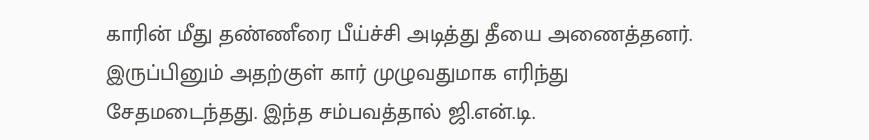காரின் மீது தண்ணீரை பீய்ச்சி அடித்து தீயை அணைத்தனர். இருப்பினும் அதற்குள் கார் முழுவதுமாக எரிந்து சேதமடைந்தது. இந்த சம்பவத்தால் ஜி.என்.டி.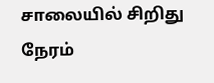சாலையில் சிறிது நேரம்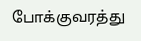போக்குவரத்து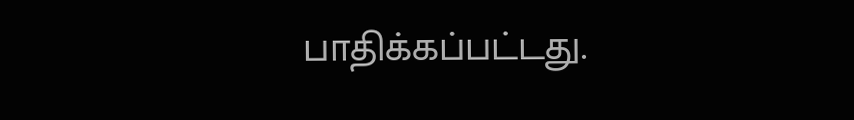பாதிக்கப்பட்டது.